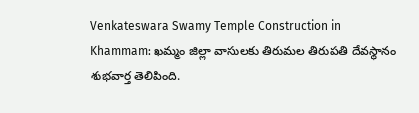Venkateswara Swamy Temple Construction in Khammam: ఖమ్మం జిల్లా వాసులకు తిరుమల తిరుపతి దేవస్థానం శుభవార్త తెలిపింది.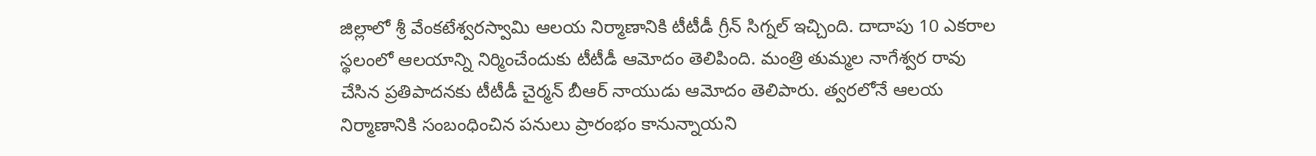జిల్లాలో శ్రీ వేంకటేశ్వరస్వామి ఆలయ నిర్మాణానికి టీటీడీ గ్రీన్ సిగ్నల్ ఇచ్చింది. దాదాపు 10 ఎకరాల స్థలంలో ఆలయాన్ని నిర్మించేందుకు టీటీడీ ఆమోదం తెలిపింది. మంత్రి తుమ్మల నాగేశ్వర రావు చేసిన ప్రతిపాదనకు టీటీడీ చైర్మన్ బీఆర్ నాయుడు ఆమోదం తెలిపారు. త్వరలోనే ఆలయ నిర్మాణానికి సంబంధించిన పనులు ప్రారంభం కానున్నాయని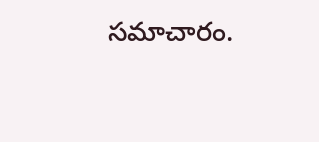సమాచారం.